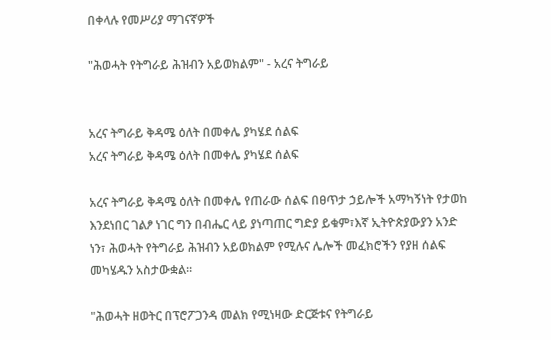በቀላሉ የመሥሪያ ማገናኛዎች

"ሕወሓት የትግራይ ሕዝብን አይወክልም" - አረና ትግራይ


አረና ትግራይ ቅዳሜ ዕለት በመቀሌ ያካሄደ ሰልፍ
አረና ትግራይ ቅዳሜ ዕለት በመቀሌ ያካሄደ ሰልፍ

አረና ትግራይ ቅዳሜ ዕለት በመቀሌ የጠራው ሰልፍ በፀጥታ ኃይሎች አማካኝነት የታወከ እንደነበር ገልፆ ነገር ግን በብሔር ላይ ያነጣጠር ግድያ ይቁም፣እኛ ኢትዮጵያውያን አንድ ነን፣ ሕወሓት የትግራይ ሕዝብን አይወክልም የሚሉና ሌሎች መፈክሮችን የያዘ ሰልፍ መካሄዱን አስታውቋል።

"ሕወሓት ዘወትር በፕሮፖጋንዳ መልክ የሚነዛው ድርጅቱና የትግራይ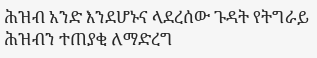ሕዝብ አንድ እንደሆኑና ላደረሰው ጉዳት የትግራይ ሕዝብን ተጠያቂ ለማድረግ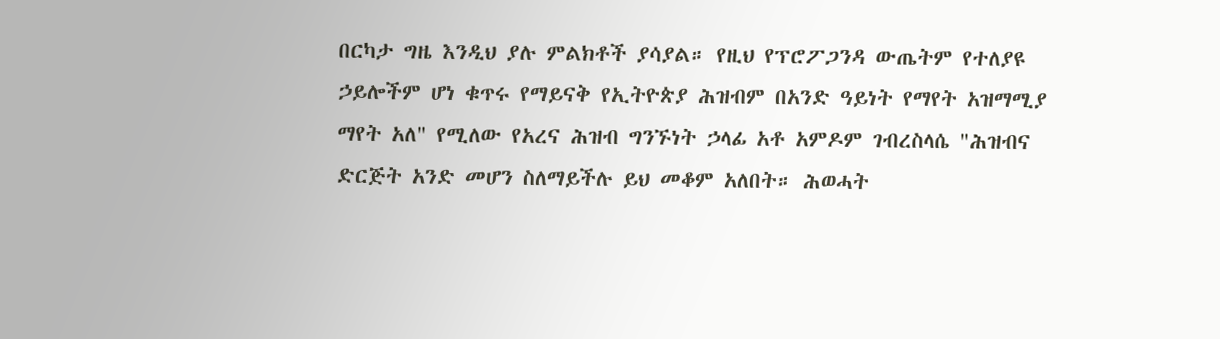በርካታ ግዜ እንዲህ ያሉ ምልክቶች ያሳያል። የዚህ የፕሮፖጋንዳ ውጤትም የተለያዩ ኃይሎችም ሆነ ቁጥሩ የማይናቅ የኢትዮጵያ ሕዝብም በአንድ ዓይነት የማየት አዝማሚያ ማየት አለ" የሚለው የአረና ሕዝብ ግንኙነት ኃላፊ አቶ አምዶም ገብረስላሴ "ሕዝብና ድርጅት አንድ መሆን ስለማይችሉ ይህ መቆም አለበት። ሕወሓት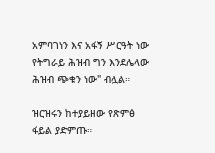አምባገነን እና አፋኝ ሥርዓት ነው የትግራይ ሕዝብ ግን እንደሌላው ሕዝብ ጭቁን ነው" ብሏል።

ዝርዝሩን ከተያይዘው የጽምፅ ፋይል ያድምጡ።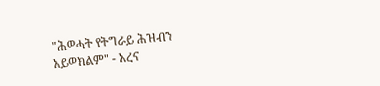"ሕወሓት የትግራይ ሕዝብን አይወክልም" - አረና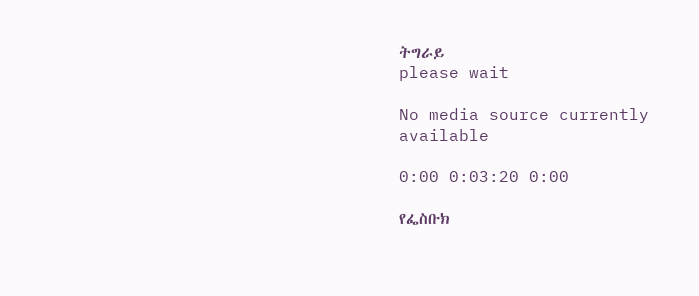ትግራይ
please wait

No media source currently available

0:00 0:03:20 0:00

የፌስቡክ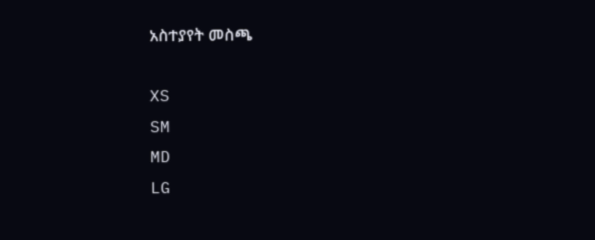አስተያየት መስጫ

XS
SM
MD
LG